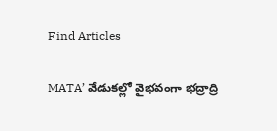Find Articles

MATA’ వేడుకల్లో వైభవంగా భద్రాద్రి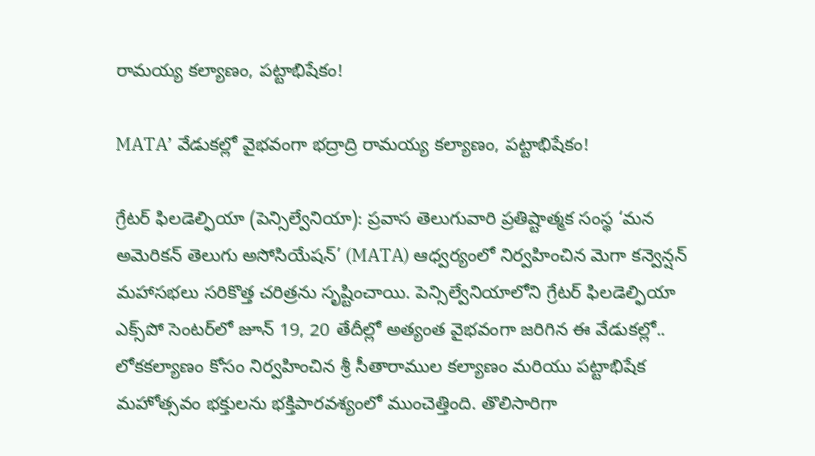రామయ్య కల్యాణం, పట్టాభిషేకం!

MATA’ వేడుకల్లో వైభవంగా భద్రాద్రి రామయ్య కల్యాణం, పట్టాభిషేకం!

గ్రేటర్ ఫిలడెల్ఫియా (పెన్సిల్వేనియా): ప్రవాస తెలుగువారి ప్రతిష్టాత్మక సంస్థ ‘మన అమెరికన్ తెలుగు అసోసియేషన్’ (MATA) ఆధ్వర్యంలో నిర్వహించిన మెగా కన్వెన్షన్ మహాసభలు సరికొత్త చరిత్రను సృష్టించాయి. పెన్సిల్వేనియాలోని గ్రేటర్ ఫిలడెల్ఫియా ఎక్స్‌పో సెంటర్‌లో జూన్ 19, 20 తేదీల్లో అత్యంత వైభవంగా జరిగిన ఈ వేడుకల్లో.. లోకకల్యాణం కోసం నిర్వహించిన శ్రీ సీతారాముల కల్యాణం మరియు పట్టాభిషేక మహోత్సవం భక్తులను భక్తిపారవశ్యంలో ముంచెత్తింది. తొలిసారిగా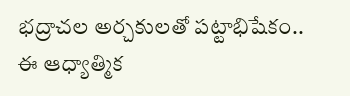భద్రాచల అర్చకులతో పట్టాభిషేకం.. ఈ ఆధ్యాత్మిక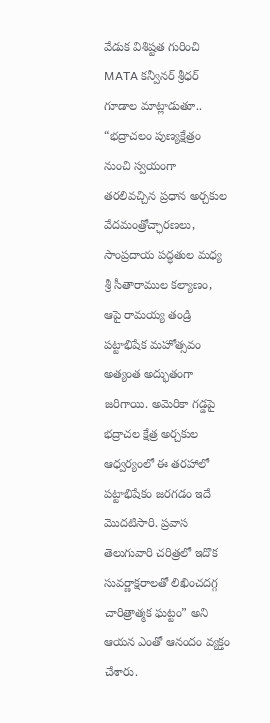వేడుక విశిష్టత గురించి MATA కన్వీనర్ శ్రీధర్ గూడాల మాట్లాడుతూ.. “భద్రాచలం పుణ్యక్షేత్రం నుంచి స్వయంగా తరలివచ్చిన ప్రధాన అర్చకుల వేదమంత్రోచ్ఛారణలు, సాంప్రదాయ పద్ధతుల మధ్య శ్రీ సీతారాముల కల్యాణం, ఆపై రామయ్య తండ్రి పట్టాభిషేక మహోత్సవం అత్యంత అద్భుతంగా జరిగాయి. అమెరికా గడ్డపై భద్రాచల క్షేత్ర అర్చకుల ఆధ్వర్యంలో ఈ తరహాలో పట్టాభిషేకం జరగడం ఇదే మొదటిసారి. ప్రవాస తెలుగువారి చరిత్రలో ఇదొక సువర్ణాక్షరాలతో లిఖించదగ్గ చారిత్రాత్మక ఘట్టం” అని ఆయన ఎంతో ఆనందం వ్యక్తం చేశారు.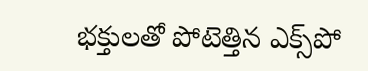భక్తులతో పోటెత్తిన ఎక్స్‌పో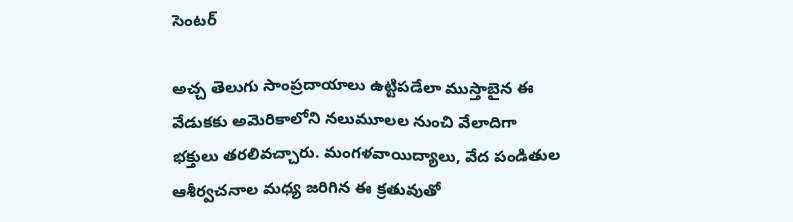సెంటర్

అచ్చ తెలుగు సాంప్రదాయాలు ఉట్టిపడేలా ముస్తాబైన ఈ వేడుకకు అమెరికాలోని నలుమూలల నుంచి వేలాదిగా భక్తులు తరలివచ్చారు. మంగళవాయిద్యాలు, వేద పండితుల ఆశీర్వచనాల మధ్య జరిగిన ఈ క్రతువుతో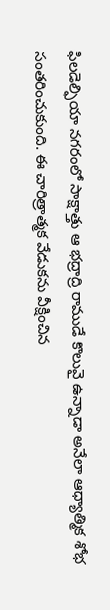ఫిలడెల్ఫియా నగరంలో సాక్షాత్తు ఆ భద్రాద్రి రాముడే కొలువై ఉన్నాడా అనేలా ఆధ్యాత్మిక శోభ సంతరించుకుంది. ఈ చారిత్రాత్మక వేడుకను వీక్షించిన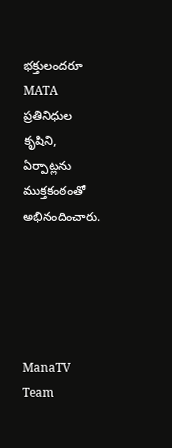భక్తులందరూ MATA ప్రతినిధుల కృషిని, ఏర్పాట్లను ముక్తకంఠంతో అభినందించారు.





ManaTV Team